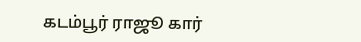கடம்பூர் ராஜூ கார்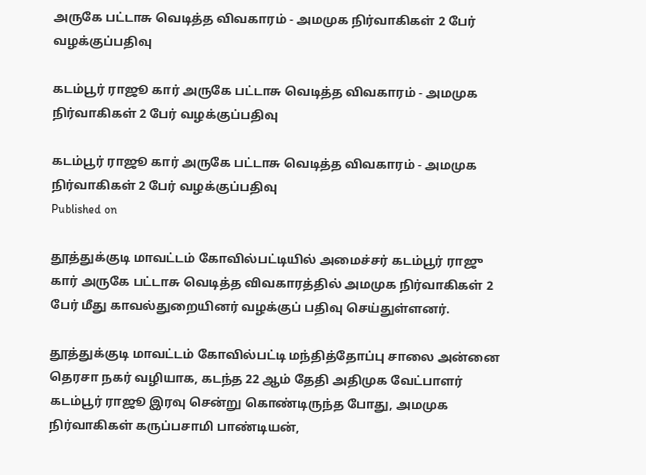அருகே பட்டாசு வெடித்த விவகாரம் - அமமுக நிர்வாகிகள் 2 பேர் வழக்குப்பதிவு

கடம்பூர் ராஜூ கார் அருகே பட்டாசு வெடித்த விவகாரம் - அமமுக நிர்வாகிகள் 2 பேர் வழக்குப்பதிவு

கடம்பூர் ராஜூ கார் அருகே பட்டாசு வெடித்த விவகாரம் - அமமுக நிர்வாகிகள் 2 பேர் வழக்குப்பதிவு
Published on

தூத்துக்குடி மாவட்டம் கோவில்பட்டியில் அமைச்சர் கடம்பூர் ராஜு கார் அருகே பட்டாசு வெடித்த விவகாரத்தில் அமமுக நிர்வாகிகள் 2 பேர் மீது காவல்துறையினர் வழக்குப் பதிவு செய்துள்ளனர்.

தூத்துக்குடி மாவட்டம் கோவில்பட்டி மந்தித்தோப்பு சாலை அன்னை தெரசா நகர் வழியாக, கடந்த 22 ஆம் தேதி அதிமுக வேட்பாளர் கடம்பூர் ராஜூ இரவு சென்று கொண்டிருந்த போது, அமமுக நிர்வாகிகள் கருப்பசாமி பாண்டியன்,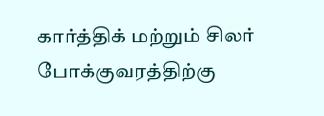கார்த்திக் மற்றும் சிலர் போக்குவரத்திற்கு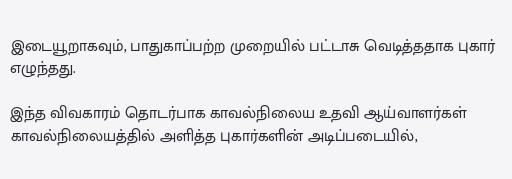இடையூறாகவும், பாதுகாப்பற்ற முறையில் பட்டாசு வெடித்ததாக புகார் எழுந்தது.

இந்த விவகாரம் தொடர்பாக காவல்நிலைய உதவி ஆய்வாளர்கள் காவல்நிலையத்தில் அளித்த புகார்களின் அடிப்படையில்,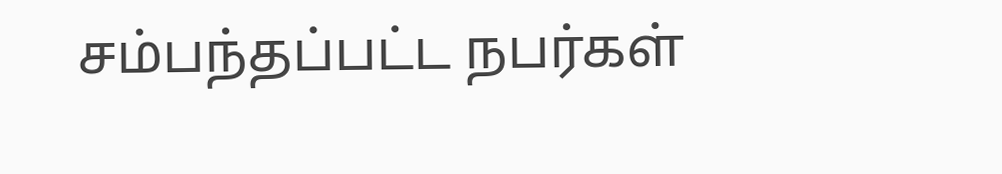சம்பந்தப்பட்ட நபர்கள்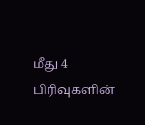மீது 4 பிரிவுகளின்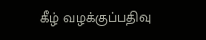கீழ் வழக்குப்பதிவு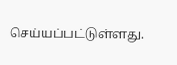செய்யப்பட்டுள்ளது.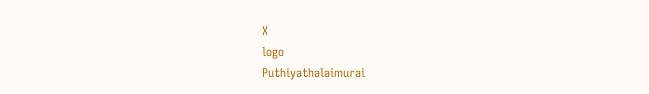X
logo
Puthiyathalaimurai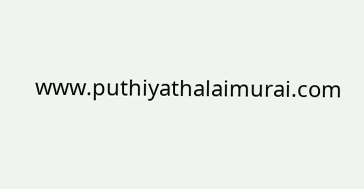www.puthiyathalaimurai.com